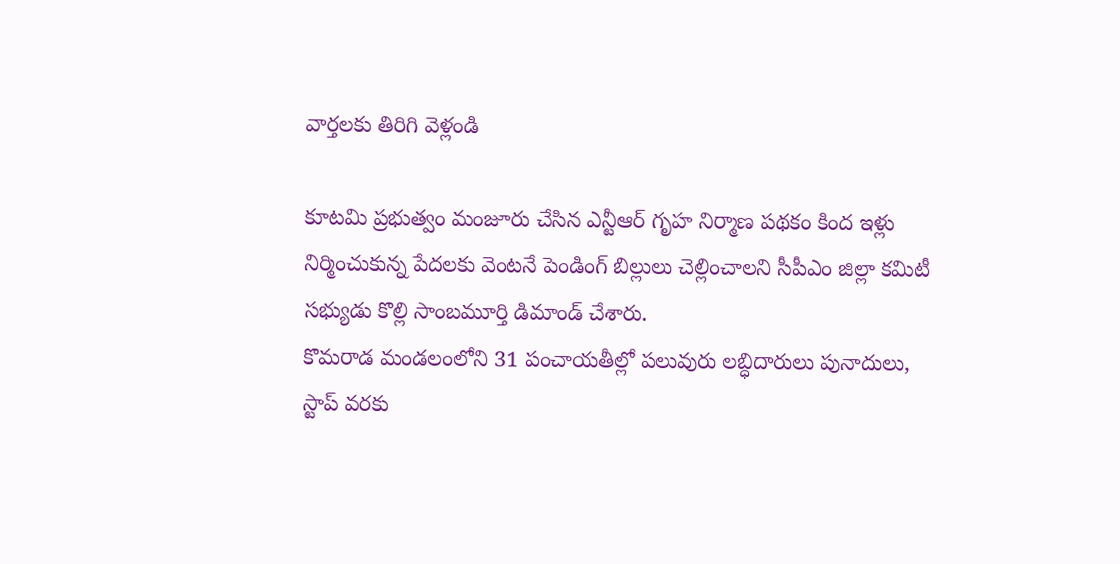వార్తలకు తిరిగి వెళ్లండి

కూటమి ప్రభుత్వం మంజూరు చేసిన ఎన్టీఆర్ గృహ నిర్మాణ పథకం కింద ఇళ్లు నిర్మించుకున్న పేదలకు వెంటనే పెండింగ్ బిల్లులు చెల్లించాలని సీపీఎం జిల్లా కమిటీ సభ్యుడు కొల్లి సాంబమూర్తి డిమాండ్ చేశారు.
కొమరాడ మండలంలోని 31 పంచాయతీల్లో పలువురు లబ్ధిదారులు పునాదులు, స్టాప్ వరకు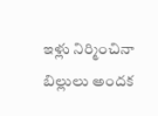ఇళ్లు నిర్మించినా బిల్లులు అందక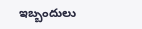ఇబ్బందులు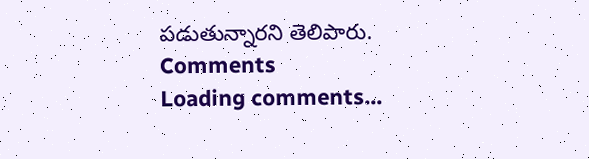పడుతున్నారని తెలిపారు.
Comments
Loading comments...